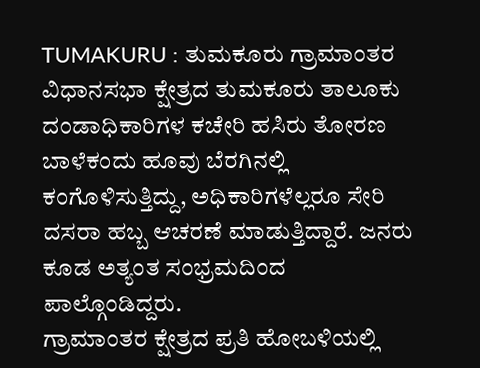TUMAKURU : ತುಮಕೂರು ಗ್ರಾಮಾಂತರ ವಿಧಾನಸಭಾ ಕ್ಷೇತ್ರದ ತುಮಕೂರು ತಾಲೂಕು ದಂಡಾಧಿಕಾರಿಗಳ ಕಚೇರಿ ಹಸಿರು ತೋರಣ ಬಾಳೆಕಂದು ಹೂವು ಬೆರಗಿನಲ್ಲಿ ಕಂಗೊಳಿಸುತ್ತಿದ್ದು, ಅಧಿಕಾರಿಗಳೆಲ್ಲರೂ ಸೇರಿ ದಸರಾ ಹಬ್ಬ ಆಚರಣೆ ಮಾಡುತ್ತಿದ್ದಾರೆ. ಜನರು ಕೂಡ ಅತ್ಯಂತ ಸಂಭ್ರಮದಿಂದ ಪಾಲ್ಗೊಂಡಿದ್ದರು.
ಗ್ರಾಮಾಂತರ ಕ್ಷೇತ್ರದ ಪ್ರತಿ ಹೋಬಳಿಯಲ್ಲಿ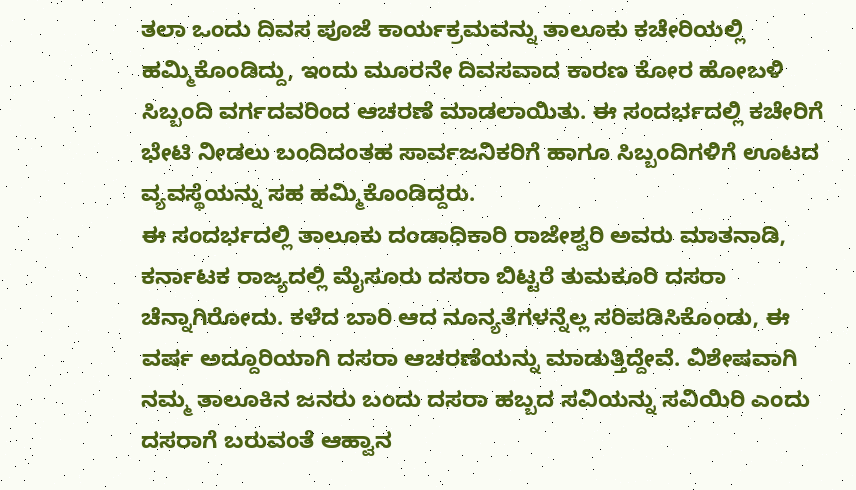ತಲಾ ಒಂದು ದಿವಸ ಪೂಜೆ ಕಾರ್ಯಕ್ರಮವನ್ನು ತಾಲೂಕು ಕಚೇರಿಯಲ್ಲಿ ಹಮ್ಮಿಕೊಂಡಿದ್ದು, ಇಂದು ಮೂರನೇ ದಿವಸವಾದ ಕಾರಣ ಕೋರ ಹೋಬಳಿ ಸಿಬ್ಬಂದಿ ವರ್ಗದವರಿಂದ ಆಚರಣೆ ಮಾಡಲಾಯಿತು. ಈ ಸಂದರ್ಭದಲ್ಲಿ ಕಚೇರಿಗೆ ಭೇಟಿ ನೀಡಲು ಬಂದಿದಂತಹ ಸಾರ್ವಜನಿಕರಿಗೆ ಹಾಗೂ ಸಿಬ್ಬಂದಿಗಳಿಗೆ ಊಟದ ವ್ಯವಸ್ಥೆಯನ್ನು ಸಹ ಹಮ್ಮಿಕೊಂಡಿದ್ದರು.
ಈ ಸಂದರ್ಭದಲ್ಲಿ ತಾಲೂಕು ದಂಡಾಧಿಕಾರಿ ರಾಜೇಶ್ವರಿ ಅವರು ಮಾತನಾಡಿ, ಕರ್ನಾಟಕ ರಾಜ್ಯದಲ್ಲಿ ಮೈಸೂರು ದಸರಾ ಬಿಟ್ಟರೆ ತುಮಕೂರಿ ದಸರಾ ಚೆನ್ನಾಗಿರೋದು. ಕಳೆದ ಬಾರಿ ಆದ ನೂನ್ಯತೆಗಳನ್ನೆಲ್ಲ ಸರಿಪಡಿಸಿಕೊಂಡು, ಈ ವರ್ಷ ಅದ್ದೂರಿಯಾಗಿ ದಸರಾ ಆಚರಣೆಯನ್ನು ಮಾಡುತ್ತಿದ್ದೇವೆ. ವಿಶೇಷವಾಗಿ ನಮ್ಮ ತಾಲೂಕಿನ ಜನರು ಬಂದು ದಸರಾ ಹಬ್ಬದ ಸವಿಯನ್ನು ಸವಿಯಿರಿ ಎಂದು ದಸರಾಗೆ ಬರುವಂತೆ ಆಹ್ವಾನ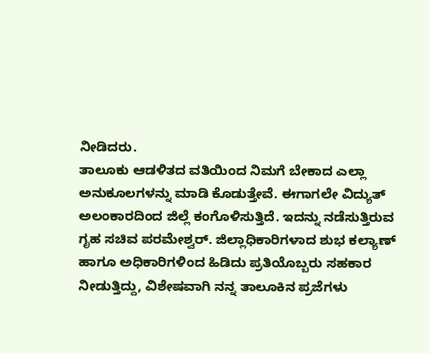ನೀಡಿದರು.
ತಾಲೂಕು ಆಡಳಿತದ ವತಿಯಿಂದ ನಿಮಗೆ ಬೇಕಾದ ಎಲ್ಲಾ ಅನುಕೂಲಗಳನ್ನು ಮಾಡಿ ಕೊಡುತ್ತೇವೆ. ಈಗಾಗಲೇ ವಿದ್ಯುತ್ ಅಲಂಕಾರದಿಂದ ಜಿಲ್ಲೆ ಕಂಗೊಳಿಸುತ್ತಿದೆ. ಇದನ್ನು ನಡೆಸುತ್ತಿರುವ ಗೃಹ ಸಚಿವ ಪರಮೇಶ್ವರ್. ಜಿಲ್ಲಾಧಿಕಾರಿಗಳಾದ ಶುಭ ಕಲ್ಯಾಣ್ ಹಾಗೂ ಅಧಿಕಾರಿಗಳಿಂದ ಹಿಡಿದು ಪ್ರತಿಯೊಬ್ಬರು ಸಹಕಾರ ನೀಡುತ್ತಿದ್ದು, ವಿಶೇಷವಾಗಿ ನನ್ನ ತಾಲೂಕಿನ ಪ್ರಜೆಗಳು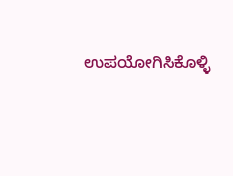ಉಪಯೋಗಿಸಿಕೊಳ್ಳಿ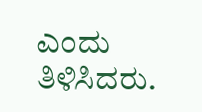ಎಂದು ತಿಳಿಸಿದರು.